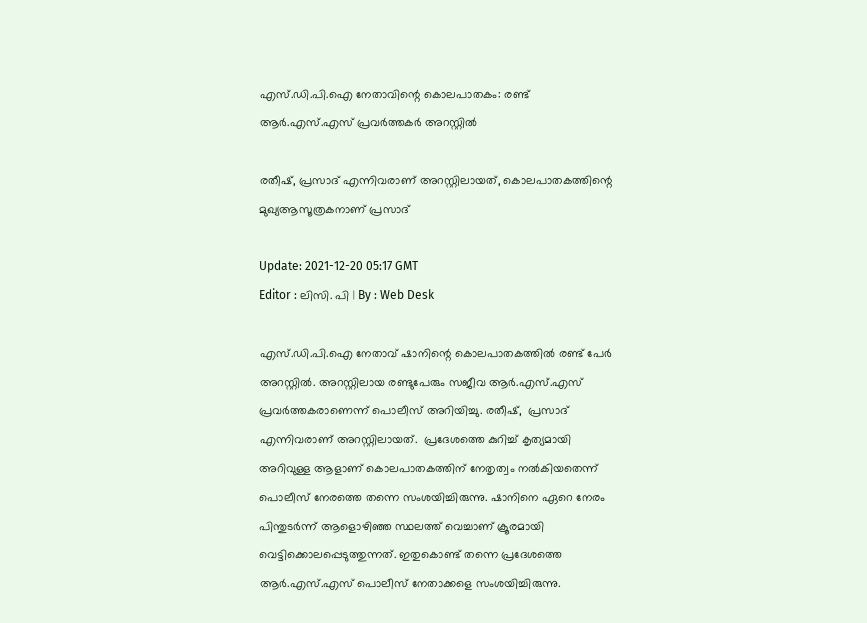എസ്.ഡി.പി.ഐ നേതാവിന്റെ കൊലപാതകം: രണ്ട് ആർ.എസ്.എസ് പ്രവർത്തകർ അറസ്റ്റിൽ

രതീഷ്, പ്രസാദ് എന്നിവരാണ് അറസ്റ്റിലായത്, കൊലപാതകത്തിന്റെ മുഖ്യആസൂത്രകനാണ് പ്രസാദ്

Update: 2021-12-20 05:17 GMT
Editor : ലിസി. പി | By : Web Desk

എസ്.ഡി.പി.ഐ നേതാവ് ഷാനിന്റെ കൊലപാതകത്തിൽ രണ്ട് പേർ അറസ്റ്റിൽ. അറസ്റ്റിലായ രണ്ടുപേരും സജീവ ആർ.എസ്.എസ് പ്രവർത്തകരാണെന്ന് പൊലീസ് അറിയിച്ചു. രതീഷ്,  പ്രസാദ് എന്നിവരാണ് അറസ്റ്റിലായത്.  പ്രദേശത്തെ കുറിച്ച് കൃത്യമായി അറിവുള്ള ആളാണ് കൊലപാതകത്തിന് നേതൃത്വം നൽകിയതെന്ന് പൊലീസ് നേരത്തെ തന്നെ സംശയിച്ചിരുന്നു. ഷാനിനെ ഏറെ നേരം പിന്തുടർന്ന് ആളൊഴിഞ്ഞ സ്ഥലത്ത് വെച്ചാണ് ക്രൂരമായി വെട്ടിക്കൊലപ്പെടുത്തുന്നത്. ഇതുകൊണ്ട് തന്നെ പ്രദേശത്തെ ആർ.എസ്.എസ് പൊലീസ് നേതാക്കളെ സംശയിച്ചിരുന്നു.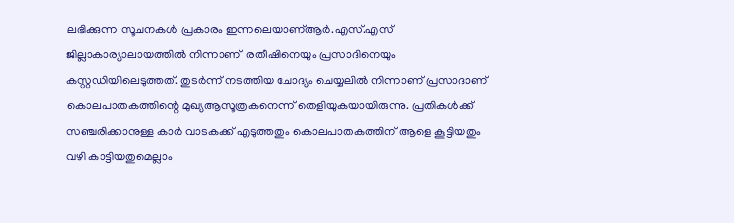ലഭിക്കുന്ന സൂചനകൾ പ്രകാരം ഇന്നലെയാണ്ആർ.എസ്.എസ് ജില്ലാകാര്യാലായത്തിൽ നിന്നാണ്  രതീഷിനെയും പ്രസാദിനെയും കസ്റ്റഡിയിലെടുത്തത്. തുടർന്ന് നടത്തിയ ചോദ്യം ചെയ്യലിൽ നിന്നാണ് പ്രസാദാണ് കൊലപാതകത്തിന്റെ മുഖ്യആസൂത്രകനെന്ന് തെളിയുകയായിരുന്നു. പ്രതികൾക്ക് സഞ്ചരിക്കാനുള്ള കാർ വാടകക്ക് എടുത്തതും കൊലപാതകത്തിന് ആളെ കൂട്ടിയതും വഴി കാട്ടിയതുമെല്ലാം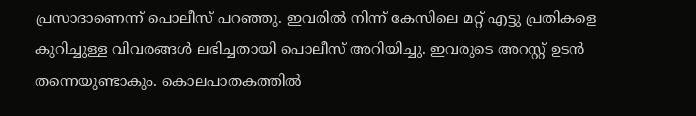പ്രസാദാണെന്ന് പൊലീസ് പറഞ്ഞു. ഇവരിൽ നിന്ന് കേസിലെ മറ്റ് എട്ടു പ്രതികളെ കുറിച്ചുള്ള വിവരങ്ങൾ ലഭിച്ചതായി പൊലീസ് അറിയിച്ചു. ഇവരുടെ അറസ്റ്റ് ഉടൻ തന്നെയുണ്ടാകും. കൊലപാതകത്തിൽ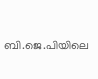ബി.ജെ.പിയിലെ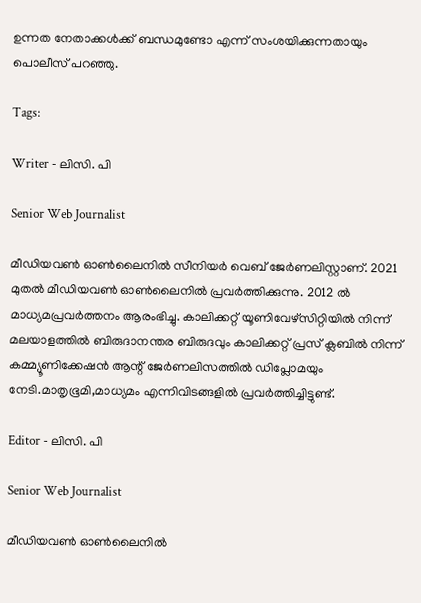ഉന്നത നേതാക്കൾക്ക് ബന്ധമുണ്ടോ എന്ന് സംശയിക്കുന്നതായും പൊലീസ് പറഞ്ഞു.

Tags:

Writer - ലിസി. പി

Senior Web Journalist

മീഡിയവൺ ഓൺലൈനിൽ സീനിയർ വെബ് ജേർണലിസ്റ്റാണ്. 2021 മുതൽ മീഡിയവൺ ഓൺലൈനിൽ പ്രവർത്തിക്കുന്നു. 2012 ല്‍ മാധ്യമപ്രവര്‍ത്തനം ആരംഭിച്ചു. കാലിക്കറ്റ് യൂണിവേഴ്‌സിറ്റിയിൽ നിന്ന് മലയാളത്തിൽ ബിരുദാനന്തര ബിരുദവും കാലിക്കറ്റ് പ്രസ് ക്ലബിൽ നിന്ന് കമ്മ്യൂണിക്കേഷൻ ആന്റ് ജേർണലിസത്തിൽ ഡിപ്ലോമയും നേടി.മാതൃഭൂമി,മാധ്യമം എന്നിവിടങ്ങളിൽ പ്രവർത്തിച്ചിട്ടുണ്ട്.

Editor - ലിസി. പി

Senior Web Journalist

മീഡിയവൺ ഓൺലൈനിൽ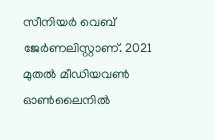സീനിയർ വെബ് ജേർണലിസ്റ്റാണ്. 2021 മുതൽ മീഡിയവൺ ഓൺലൈനിൽ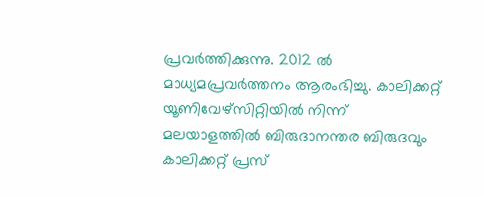പ്രവർത്തിക്കുന്നു. 2012 ല്‍ മാധ്യമപ്രവര്‍ത്തനം ആരംഭിച്ചു. കാലിക്കറ്റ് യൂണിവേഴ്‌സിറ്റിയിൽ നിന്ന് മലയാളത്തിൽ ബിരുദാനന്തര ബിരുദവും കാലിക്കറ്റ് പ്രസ്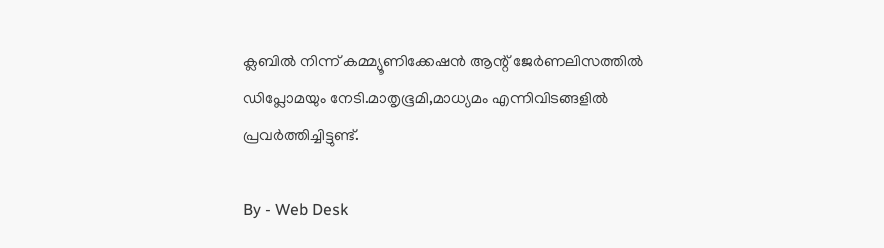ക്ലബിൽ നിന്ന് കമ്മ്യൂണിക്കേഷൻ ആന്റ് ജേർണലിസത്തിൽ ഡിപ്ലോമയും നേടി.മാതൃഭൂമി,മാധ്യമം എന്നിവിടങ്ങളിൽ പ്രവർത്തിച്ചിട്ടുണ്ട്.

By - Web Desk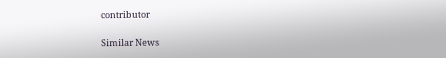contributor

Similar News